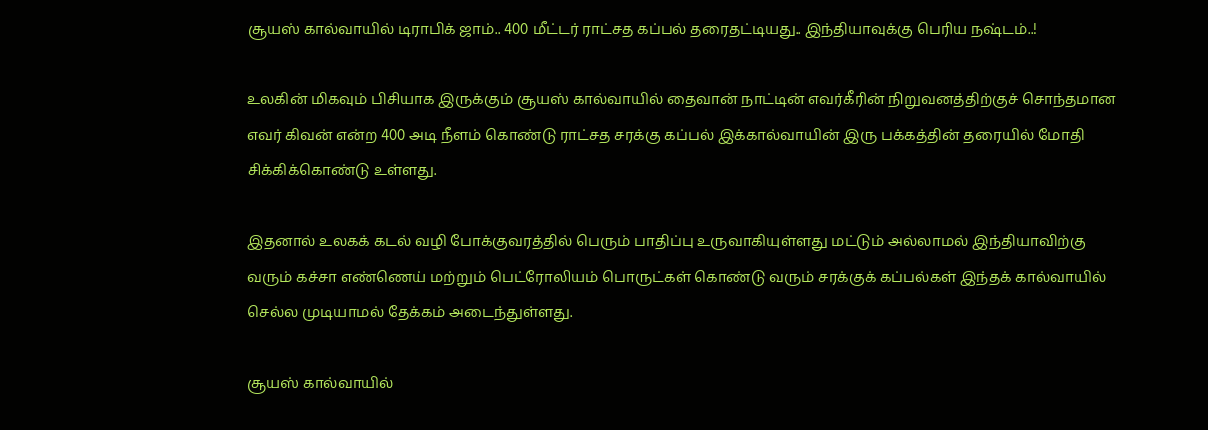சூயஸ் கால்வாயில் டிராபிக் ஜாம்.. 400 மீட்டர் ராட்சத கப்பல் தரைதட்டியது.. இந்தியாவுக்கு பெரிய நஷ்டம்..!

உலகின் மிகவும் பிசியாக இருக்கும் சூயஸ் கால்வாயில் தைவான் நாட்டின் எவர்கீரின் நிறுவனத்திற்குச் சொந்தமான எவர் கிவன் என்ற 400 அடி நீளம் கொண்டு ராட்சத சரக்கு கப்பல் இக்கால்வாயின் இரு பக்கத்தின் தரையில் மோதி சிக்கிக்கொண்டு உள்ளது.

இதனால் உலகக் கடல் வழி போக்குவரத்தில் பெரும் பாதிப்பு உருவாகியுள்ளது மட்டும் அல்லாமல் இந்தியாவிற்கு வரும் கச்சா எண்ணெய் மற்றும் பெட்ரோலியம் பொருட்கள் கொண்டு வரும் சரக்குக் கப்பல்கள் இந்தக் கால்வாயில் செல்ல முடியாமல் தேக்கம் அடைந்துள்ளது.

சூயஸ் கால்வாயில்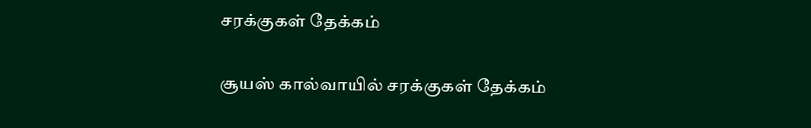சரக்குகள் தேக்கம்

சூயஸ் கால்வாயில் சரக்குகள் தேக்கம்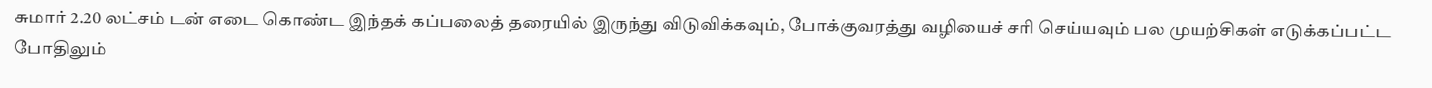சுமார் 2.20 லட்சம் டன் எடை கொண்ட இந்தக் கப்பலைத் தரையில் இருந்து விடுவிக்கவும், போக்குவரத்து வழியைச் சரி செய்யவும் பல முயற்சிகள் எடுக்கப்பட்ட போதிலும்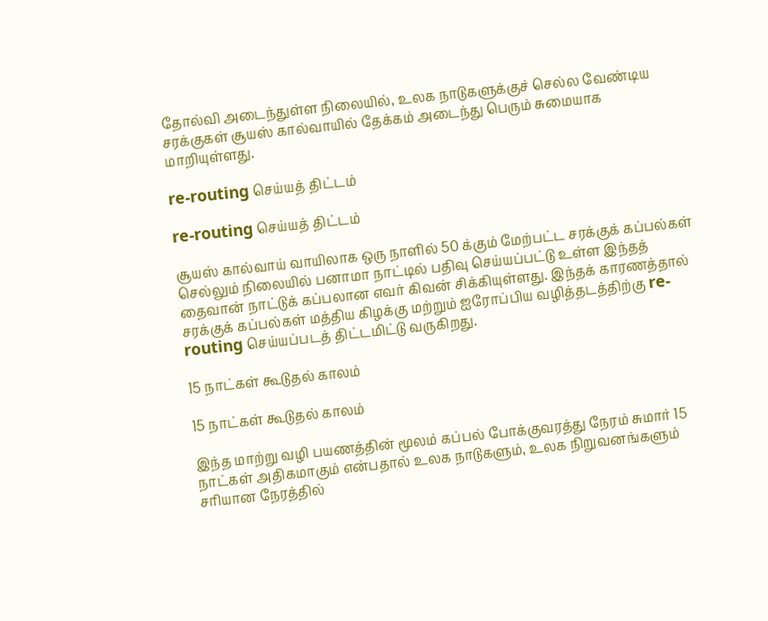தோல்வி அடைந்துள்ள நிலையில், உலக நாடுகளுக்குச் செல்ல வேண்டிய சரக்குகள் சூயஸ் கால்வாயில் தேக்கம் அடைந்து பெரும் சுமையாக மாறியுள்ளது.

re-routing செய்யத் திட்டம்

re-routing செய்யத் திட்டம்

சூயஸ் கால்வாய் வாயிலாக ஒரு நாளில் 50 க்கும் மேற்பட்ட சரக்குக் கப்பல்கள் செல்லும் நிலையில் பனாமா நாட்டில் பதிவு செய்யப்பட்டு உள்ள இந்தத் தைவான் நாட்டுக் கப்பலான எவர் கிவன் சிக்கியுள்ளது. இந்தக் காரணத்தால் சரக்குக் கப்பல்கள் மத்திய கிழக்கு மற்றும் ஐரோப்பிய வழித்தடத்திற்கு re-routing செய்யப்படத் திட்டமிட்டு வருகிறது.

15 நாட்கள் கூடுதல் காலம்

15 நாட்கள் கூடுதல் காலம்

இந்த மாற்று வழி பயணத்தின் மூலம் கப்பல் போக்குவரத்து நேரம் சுமார் 15 நாட்கள் அதிகமாகும் என்பதால் உலக நாடுகளும், உலக நிறுவனங்களும் சரியான நேரத்தில்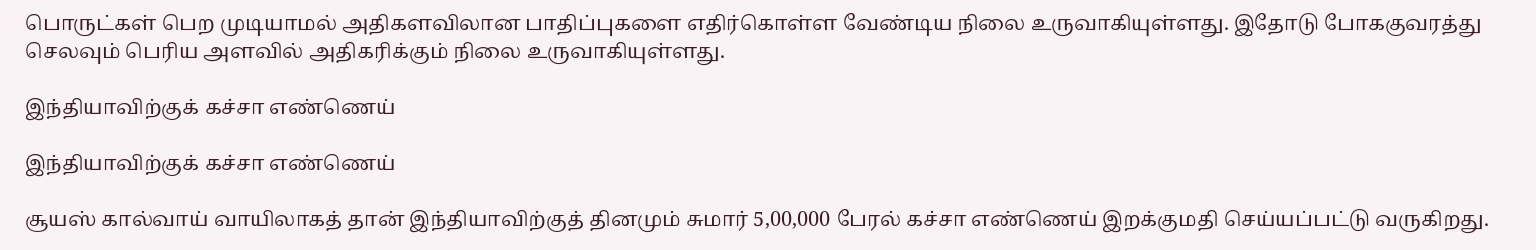பொருட்கள் பெற முடியாமல் அதிகளவிலான பாதிப்புகளை எதிர்கொள்ள வேண்டிய நிலை உருவாகியுள்ளது. இதோடு போககுவரத்து செலவும் பெரிய அளவில் அதிகரிக்கும் நிலை உருவாகியுள்ளது.

இந்தியாவிற்குக் கச்சா எண்ணெய்

இந்தியாவிற்குக் கச்சா எண்ணெய்

சூயஸ் கால்வாய் வாயிலாகத் தான் இந்தியாவிற்குத் தினமும் சுமார் 5,00,000 பேரல் கச்சா எண்ணெய் இறக்குமதி செய்யப்பட்டு வருகிறது.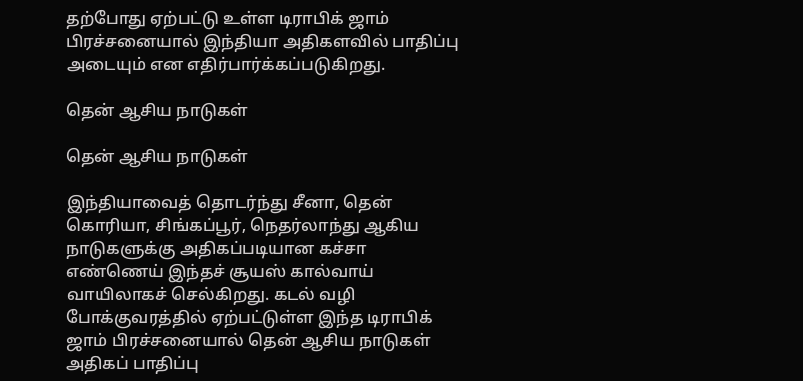தற்போது ஏற்பட்டு உள்ள டிராபிக் ஜாம் பிரச்சனையால் இந்தியா அதிகளவில் பாதிப்பு அடையும் என எதிர்பார்க்கப்படுகிறது.

தென் ஆசிய நாடுகள்

தென் ஆசிய நாடுகள்

இந்தியாவைத் தொடர்ந்து சீனா, தென் கொரியா, சிங்கப்பூர், நெதர்லாந்து ஆகிய நாடுகளுக்கு அதிகப்படியான கச்சா எண்ணெய் இந்தச் சூயஸ் கால்வாய் வாயிலாகச் செல்கிறது. கடல் வழி போக்குவரத்தில் ஏற்பட்டுள்ள இந்த டிராபிக் ஜாம் பிரச்சனையால் தென் ஆசிய நாடுகள் அதிகப் பாதிப்பு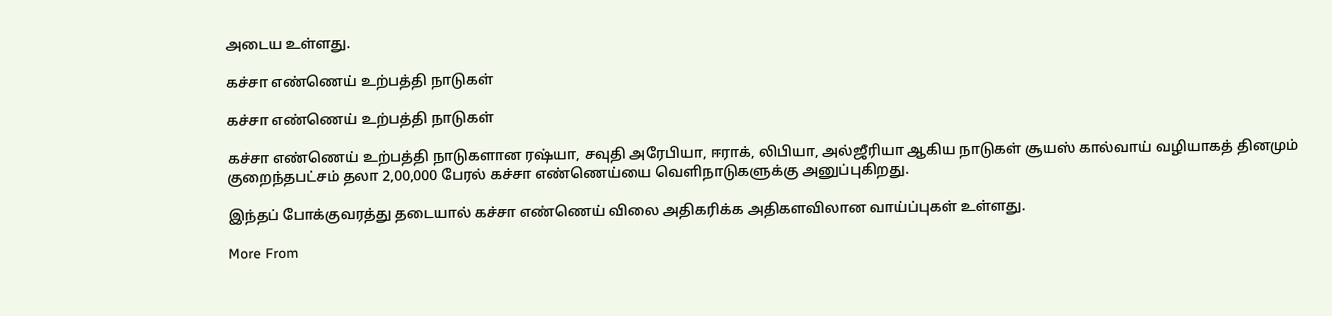அடைய உள்ளது.

கச்சா எண்ணெய் உற்பத்தி நாடுகள்

கச்சா எண்ணெய் உற்பத்தி நாடுகள்

கச்சா எண்ணெய் உற்பத்தி நாடுகளான ரஷ்யா, சவுதி அரேபியா, ஈராக், லிபியா, அல்ஜீரியா ஆகிய நாடுகள் சூயஸ் கால்வாய் வழியாகத் தினமும் குறைந்தபட்சம் தலா 2,00,000 பேரல் கச்சா எண்ணெய்யை வெளிநாடுகளுக்கு அனுப்புகிறது.

இந்தப் போக்குவரத்து தடையால் கச்சா எண்ணெய் விலை அதிகரிக்க அதிகளவிலான வாய்ப்புகள் உள்ளது.

More From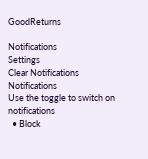GoodReturns

Notifications
Settings
Clear Notifications
Notifications
Use the toggle to switch on notifications
  • Block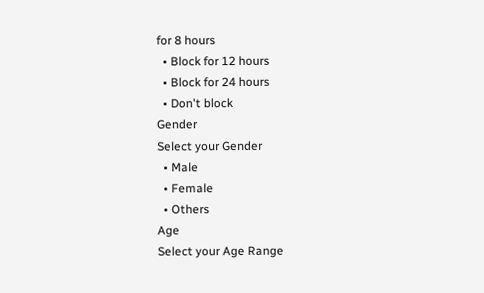for 8 hours
  • Block for 12 hours
  • Block for 24 hours
  • Don't block
Gender
Select your Gender
  • Male
  • Female
  • Others
Age
Select your Age Range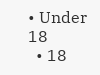• Under 18
  • 18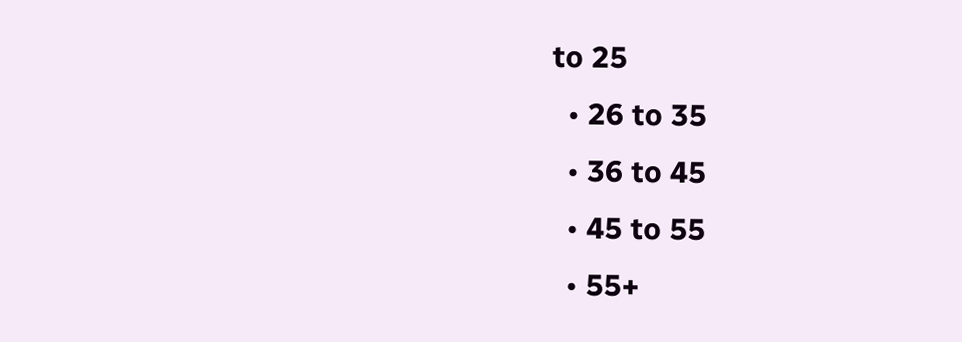to 25
  • 26 to 35
  • 36 to 45
  • 45 to 55
  • 55+